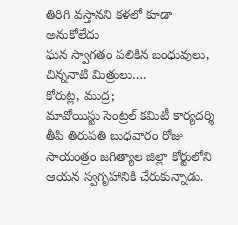తిరిగి వస్తానని కళలో కూడా అనుకోలేదు
ఘన స్వాగతం పలికిన బంధువులు, చిన్ననాటి మిత్రులు….
కోరుట్ల, ముద్ర;
మావోయిస్టు సెంట్రల్ కమిటీ కార్యదర్శి తీపి తిరుపతి బుధవారం రోజు సాయంత్రం జగిత్యాల జిల్లా కోర్టులోని ఆయన స్వగృహానికి చేరుకున్నాడు.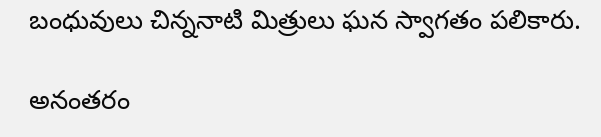బంధువులు చిన్ననాటి మిత్రులు ఘన స్వాగతం పలికారు.

అనంతరం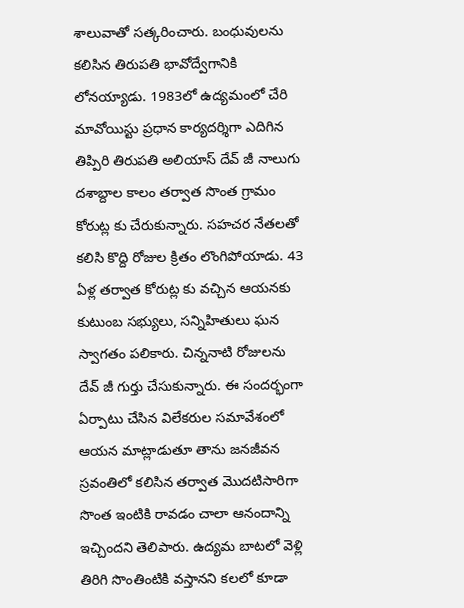శాలువాతో సత్కరించారు. బంధువులను కలిసిన తిరుపతి భావోద్వేగానికి లోనయ్యాడు. 1983లో ఉద్యమంలో చేరి మావోయిస్టు ప్రధాన కార్యదర్శిగా ఎదిగిన తిప్పిరి తిరుపతి అలియాస్ దేవ్ జీ నాలుగు దశాబ్దాల కాలం తర్వాత సొంత గ్రామం కోరుట్ల కు చేరుకున్నారు. సహచర నేతలతో కలిసి కొద్ది రోజుల క్రితం లొంగిపోయాడు. 43 ఏళ్ల తర్వాత కోరుట్ల కు వచ్చిన ఆయనకు కుటుంబ సభ్యులు, సన్నిహితులు ఘన స్వాగతం పలికారు. చిన్ననాటి రోజులను దేవ్ జీ గుర్తు చేసుకున్నారు. ఈ సందర్భంగా ఏర్పాటు చేసిన విలేకరుల సమావేశంలో ఆయన మాట్లాడుతూ తాను జనజీవన స్రవంతిలో కలిసిన తర్వాత మొదటిసారిగా సొంత ఇంటికి రావడం చాలా ఆనందాన్ని ఇచ్చిందని తెలిపారు. ఉద్యమ బాటలో వెళ్లి తిరిగి సొంతింటికి వస్తానని కలలో కూడా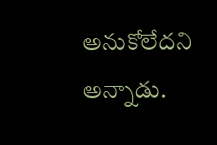అనుకోలేదని అన్నాడు.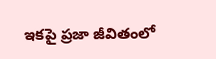ఇకపై ప్రజా జీవితంలో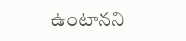ఉంటానని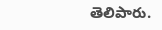తెలిపారు.